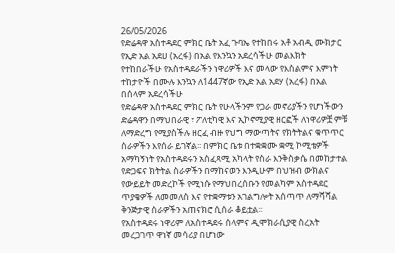26/05/2026
የድሬዳዋ አስተዳደር ምክር ቤት አፈ ጉባኤ የተከበሩ አቶ አብዲ ሙክታር የኢድ አል አደሀ (አረፋ) በአል የእንኳን አደረሳችሁ መልእክት
የተከበራችሁ የአስተዳደራችን ነዋሪዎች እና መላው የእስልምና እምነት ተከታዮች በሙሉ እንኳን ለ1447ኛው የኢድ አል አደሃ (አረፋ) በአል በሰላም አደረሳችሁ
የድሬዳዋ አስተዳደር ምክር ቤት የሁላችንም የጋራ መኖሪያችን የሆነችውን ድሬዳዋን በማህበራዊ ፣ ፖለቲካዊ እና ኢኮኖሚያዊ ዘርፎች ለነዋሪዎቿ ምቹ ለማድረግ የሚያስችሉ ዘርፈ ብዙ የህግ ማውጣትና የክትትልና ቁጥጥር ስራዎችን እየሰራ ይገኛል፡፡ በምክር ቤቱ በተቋቋሙ ቋሚ ኮሚቴዎች አማካኝነት የአስተዳደሩን አስፈጻሚ አካላት የስራ እንቅስቃሴ በመከታተል የድጋፍና ክትትል ስራዎችን በማከናወን እንዲሁም በህዝብ ውክልና የውይይት መድረኮች የሚነሱ የማህበረሰቡን የመልካም አስተዳደር ጥያቄዎች ለመመለስ እና የተቋማቱን አገልግሎት አሰጣጥ ለማሻሻል ቅንጅታዊ ስራዎችን አጠናክሮ ሲሰራ ቆይቷል፡፡
የአስተዳደሩ ነዋሪም ለአስተዳደሩ ሰላምና ዲሞክራሲያዊ ስረአት መረጋገጥ ዋነኛ መሳሪያ በሆነው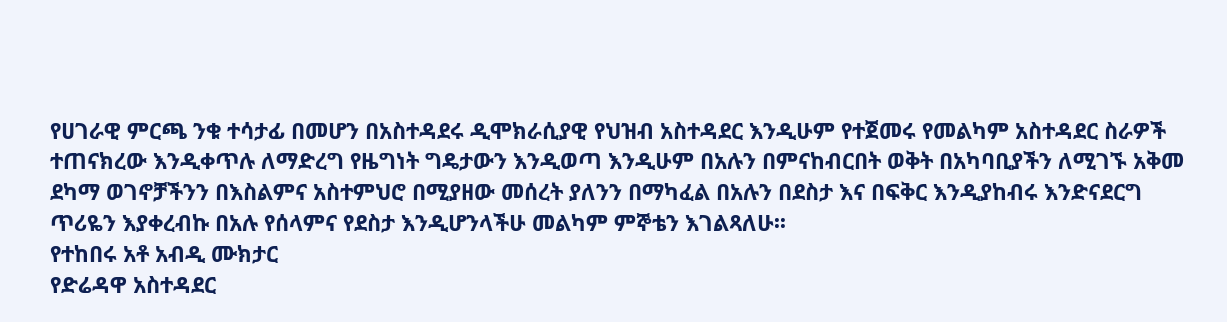የሀገራዊ ምርጫ ንቁ ተሳታፊ በመሆን በአስተዳደሩ ዲሞክራሲያዊ የህዝብ አስተዳደር እንዲሁም የተጀመሩ የመልካም አስተዳደር ስራዎች ተጠናክረው እንዲቀጥሉ ለማድረግ የዜግነት ግዴታውን እንዲወጣ እንዲሁም በአሉን በምናከብርበት ወቅት በአካባቢያችን ለሚገኙ አቅመ ደካማ ወገኖቻችንን በእስልምና አስተምህሮ በሚያዘው መሰረት ያለንን በማካፈል በአሉን በደስታ እና በፍቅር እንዲያከብሩ እንድናደርግ ጥሪዬን እያቀረብኩ በአሉ የሰላምና የደስታ እንዲሆንላችሁ መልካም ምኞቴን እገልጻለሁ፡፡
የተከበሩ አቶ አብዲ ሙክታር
የድሬዳዋ አስተዳደር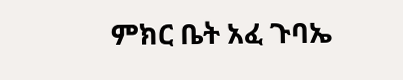ምክር ቤት አፈ ጉባኤ